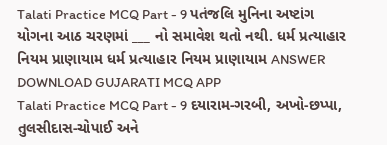Talati Practice MCQ Part - 9 પતંજલિ મુનિના અષ્ટાંગ યોગના આઠ ચરણમાં ___ નો સમાવેશ થતો નથી. ધર્મ પ્રત્યાહાર નિયમ પ્રાણાયામ ધર્મ પ્રત્યાહાર નિયમ પ્રાણાયામ ANSWER DOWNLOAD GUJARATI MCQ APP
Talati Practice MCQ Part - 9 દયારામ-ગરબી, અખો-છપ્પા, તુલસીદાસ-ચોપાઈ અને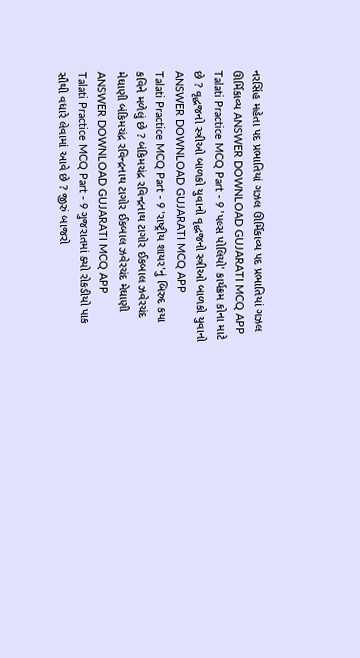નરસિંહ મહેતા પદ પ્રભાતિયાં ગઝલ ઊર્મિકાવ્ય પદ પ્રભાતિયાં ગઝલ ઊર્મિકાવ્ય ANSWER DOWNLOAD GUJARATI MCQ APP
Talati Practice MCQ Part - 9 'પલ્સ પોલિયો' કાર્યક્રમ કોના માટે છે ? વૃદ્ધજનો સ્ત્રીઓ બાળકો યુવાનો વૃદ્ધજનો સ્ત્રીઓ બાળકો યુવાનો ANSWER DOWNLOAD GUJARATI MCQ APP
Talati Practice MCQ Part - 9 'રાષ્ટ્રીય શાયર'નું બિરુદ કયા કવિને મળેલું છે ? બંકિમચંદ્ર રવિન્દ્રનાથ ટાગોર ઈકબાલ ઝવેરચંદ મેઘાણી બંકિમચંદ્ર રવિન્દ્રનાથ ટાગોર ઈકબાલ ઝવેરચંદ મેઘાણી ANSWER DOWNLOAD GUJARATI MCQ APP
Talati Practice MCQ Part - 9 ગુજરાતમાં ક્યો રોકડીયો પાક સૌથી વધારે લેવામાં આવે છે ? જીરું બાજરો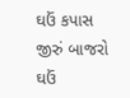ઘઉં કપાસ જીરું બાજરો ઘઉં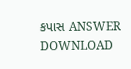કપાસ ANSWER DOWNLOAD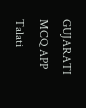GUJARATI MCQ APP
Talati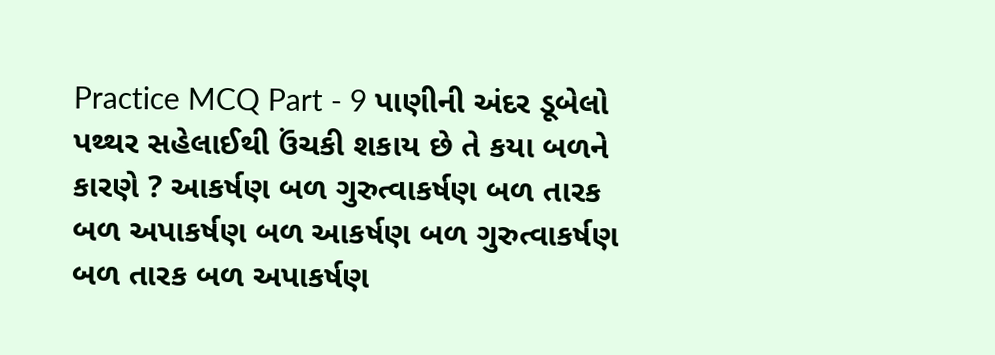Practice MCQ Part - 9 પાણીની અંદર ડૂબેલો પથ્થર સહેલાઈથી ઉંચકી શકાય છે તે કયા બળને કારણે ? આકર્ષણ બળ ગુરુત્વાકર્ષણ બળ તારક બળ અપાકર્ષણ બળ આકર્ષણ બળ ગુરુત્વાકર્ષણ બળ તારક બળ અપાકર્ષણ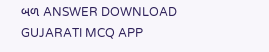બળ ANSWER DOWNLOAD GUJARATI MCQ APP